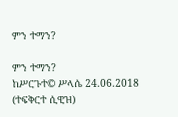ምን ተማን?

ምን ተማን?
ከሥርጉተ© ሥላሴ 24.06.2018 (ተፍቅርተ ሲዊዝ)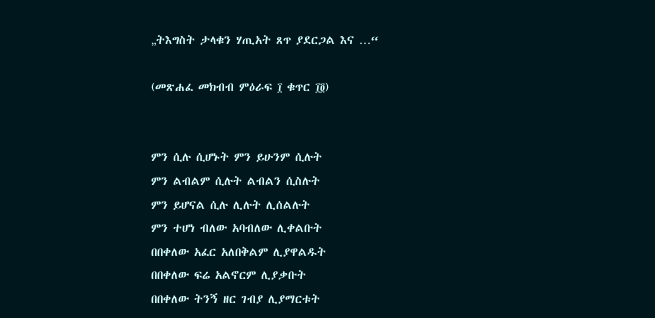„ትእግስት ታላቁን ሃጢአት ጸጥ ያደርጋል እና …“

(መጽሐፈ መክብብ ምዕራፍ ፲ ቁጥር ፲፬)


ምን ሲሉ ሲሆኑት ምን ይሁንም ሲሉት
ምን ልብልም ሲሉት ልብልን ሲስሉት
ምን ይሆናል ሲሉ ሊሉት ሊሰልሉት
ምን ተሆነ ብለው አባብለው ሊቀልቡት
በበቀለው አፈር አለበቅልም ሊያዋልዱት
በበቀለው ፍሬ አልኖርም ሊያቃቡት
በበቀለው ትንኝ ዘር ገብያ ሊያማርቱት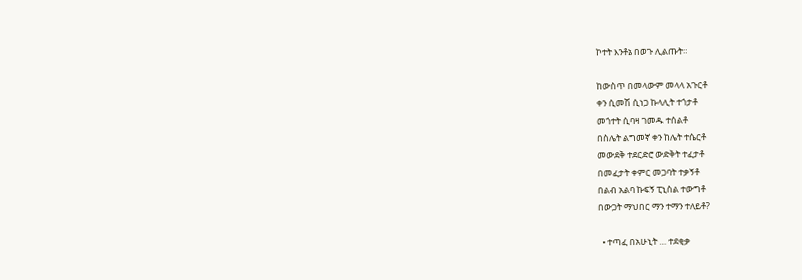ኮተት እንቶኔ በወጉ ሊልጡት።

ከውስጥ በመላውም መላላ አጉርቶ
ቀን ሲመሽ ሲነጋ ኩላሊት ተጎታቶ
መጎተት ሲባዛ ገመዱ ተሰልቶ
በስሌት ልግመኛ ቀን ከሌት ተሴርቶ
መውደቅ ተደርድሮ ውድቅት ተፈታቶ
በመፈታት ቀምር መጋባት ተቃኝቶ
በልብ አልባ ኩፍኝ ፒኒስል ተውግቶ
በውጋት ማህበር ማን ተማን ተለይቶ?

  • ተጣፈ በአሁኒት … ተደቂቃ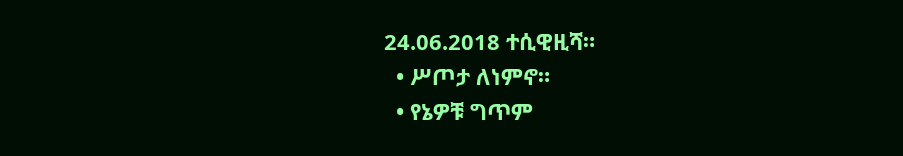24.06.2018 ተሲዊዚሻ።
  • ሥጦታ ለነምኖ።
  • የኔዎቹ ግጥም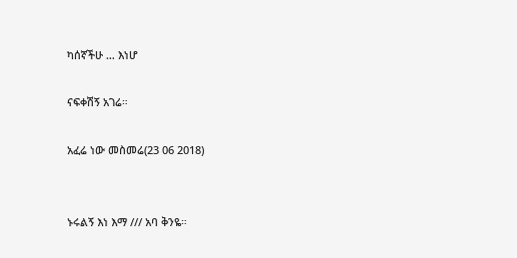ካሰኛችሁ … እነሆ

ናፍቀሽኝ አገሬ።

አፈሬ ነው መስመሬ(23 06 2018)


ኑሩልኝ እነ እማ /// አባ ቅንዬ።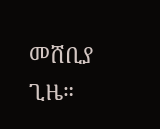መሸቢያ ጊዜ።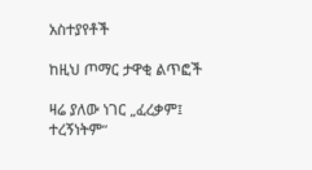አስተያየቶች

ከዚህ ጦማር ታዋቂ ልጥፎች

ዛሬ ያለው ነገር „ፈረቃም፤ ተረኝነትም“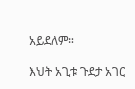አይደለም።

እህት አጊቱ ጉደታ አገር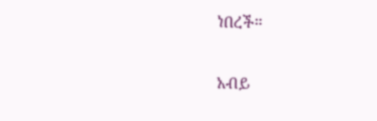ነበረች።

አብይ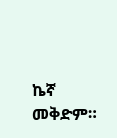ኬኛ መቅድም።